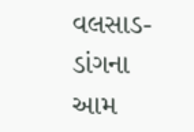વલસાડ- ડાંગના આમ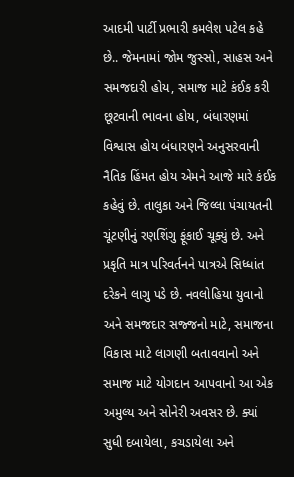આદમી પાર્ટી પ્રભારી કમલેશ પટેલ કહે છે.. જેમનામાં જોમ જુસ્સો, સાહસ અને સમજદારી હોય, સમાજ માટે કંઈક કરી છૂટવાની ભાવના હોય, બંધારણમાં વિશ્વાસ હોય બંધારણને અનુસરવાની નૈતિક હિંમત હોય એમને આજે મારે કંઈક કહેવું છે. તાલુકા અને જિલ્લા પંચાયતની ચૂંટણીનું રણશિંગુ ફૂંકાઈ ચૂક્યું છે. અને પ્રકૃતિ માત્ર પરિવર્તનને પાત્રએ સિધ્ધાંત દરેકને લાગુ પડે છે. નવલોહિયા યુવાનો અને સમજદાર સજ્જનો માટે, સમાજના વિકાસ માટે લાગણી બતાવવાનો અને સમાજ માટે યોગદાન આપવાનો આ એક અમુલ્ય અને સોનેરી અવસર છે. ક્યાં સુધી દબાયેલા, કચડાયેલા અને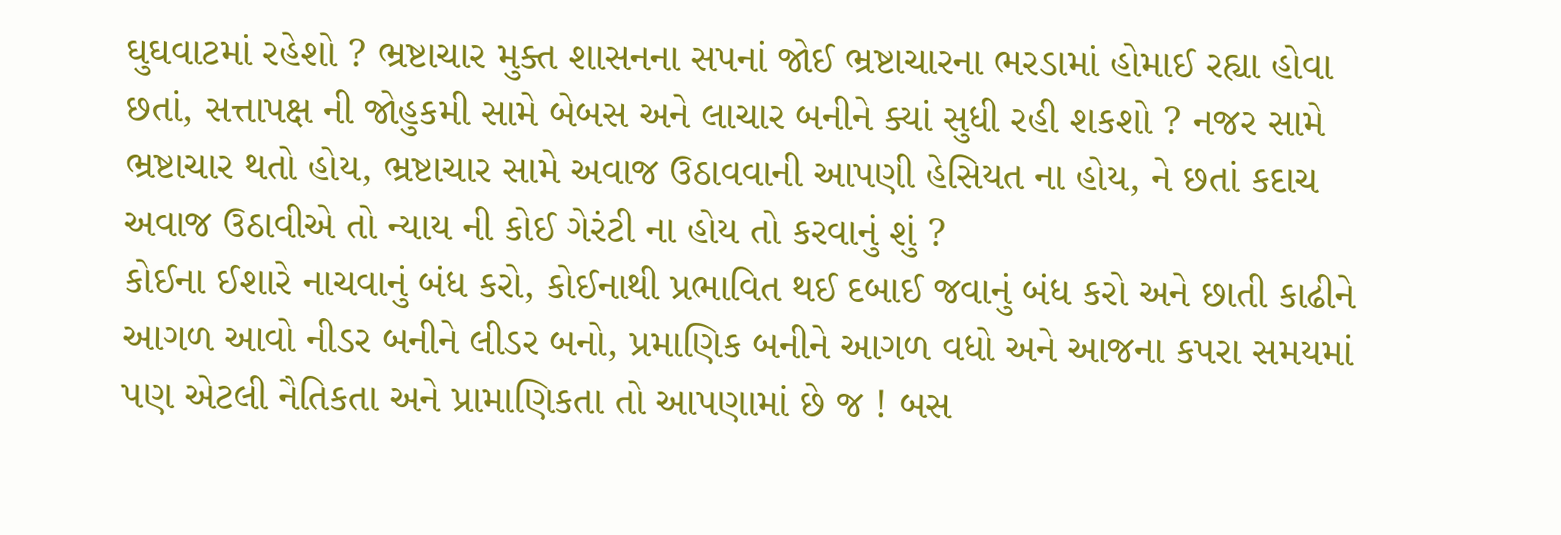ઘુઘવાટમાં રહેશો ? ભ્રષ્ટાચાર મુક્ત શાસનના સપનાં જોઈ ભ્રષ્ટાચારના ભરડામાં હોમાઈ રહ્યા હોવા છતાં, સત્તાપક્ષ ની જોહુકમી સામે બેબસ અને લાચાર બનીને ક્યાં સુધી રહી શકશો ? નજર સામે ભ્રષ્ટાચાર થતો હોય, ભ્રષ્ટાચાર સામે અવાજ ઉઠાવવાની આપણી હેસિયત ના હોય, ને છતાં કદાચ અવાજ ઉઠાવીએ તો ન્યાય ની કોઈ ગેરંટી ના હોય તો કરવાનું શું ?
કોઈના ઈશારે નાચવાનું બંધ કરો, કોઈનાથી પ્રભાવિત થઈ દબાઈ જવાનું બંધ કરો અને છાતી કાઢીને આગળ આવો નીડર બનીને લીડર બનો, પ્રમાણિક બનીને આગળ વધો અને આજના કપરા સમયમાં પણ એટલી નૈતિકતા અને પ્રામાણિકતા તો આપણામાં છે જ ! બસ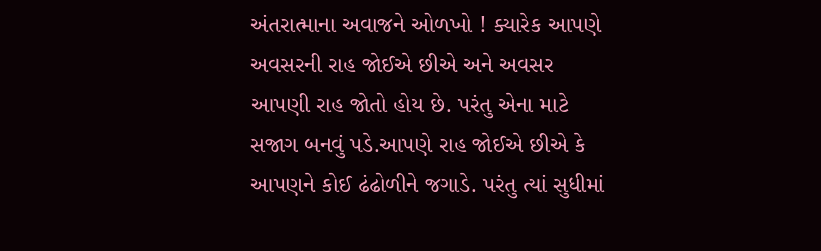અંતરાત્માના અવાજને ઓળખો ! ક્યારેક આપણે અવસરની રાહ જોઈએ છીએ અને અવસર આપણી રાહ જોતો હોય છે. પરંતુ એના માટે સજાગ બનવું પડે.આપણે રાહ જોઈએ છીએ કે આપણને કોઈ ઢંઢોળીને જગાડે. પરંતુ ત્યાં સુધીમાં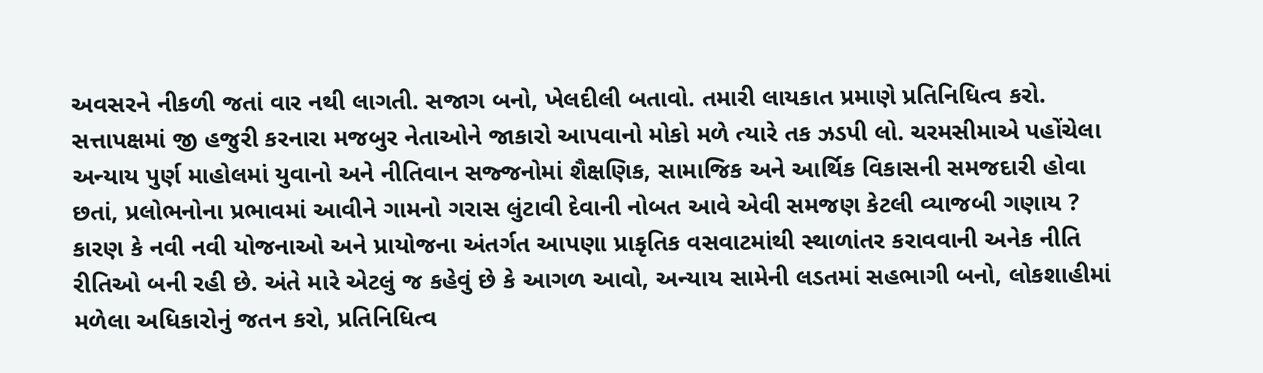અવસરને નીકળી જતાં વાર નથી લાગતી. સજાગ બનો, ખેલદીલી બતાવો. તમારી લાયકાત પ્રમાણે પ્રતિનિધિત્વ કરો.
સત્તાપક્ષમાં જી હજુરી કરનારા મજબુર નેતાઓને જાકારો આપવાનો મોકો મળે ત્યારે તક ઝડપી લો. ચરમસીમાએ પહોંચેલા અન્યાય પુર્ણ માહોલમાં યુવાનો અને નીતિવાન સજ્જનોમાં શૈક્ષણિક, સામાજિક અને આર્થિક વિકાસની સમજદારી હોવા છતાં, પ્રલોભનોના પ્રભાવમાં આવીને ગામનો ગરાસ લુંટાવી દેવાની નોબત આવે એવી સમજણ કેટલી વ્યાજબી ગણાય ? કારણ કે નવી નવી યોજનાઓ અને પ્રાયોજના અંતર્ગત આપણા પ્રાકૃતિક વસવાટમાંથી સ્થાળાંતર કરાવવાની અનેક નીતિ રીતિઓ બની રહી છે. અંતે મારે એટલું જ કહેવું છે કે આગળ આવો, અન્યાય સામેની લડતમાં સહભાગી બનો, લોકશાહીમાં મળેલા અધિકારોનું જતન કરો, પ્રતિનિધિત્વ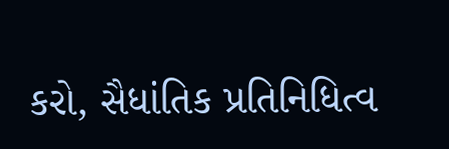કરો, સૈધાંતિક પ્રતિનિધિત્વ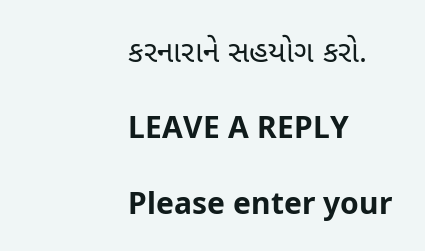કરનારાને સહયોગ કરો.

LEAVE A REPLY

Please enter your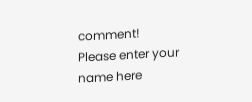comment!
Please enter your name here